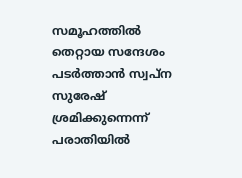സമൂഹത്തിൽ തെറ്റായ സന്ദേശം പടർത്താൻ സ്വപ്ന സുരേഷ് ശ്രമിക്കുന്നെന്ന് പരാതിയിൽ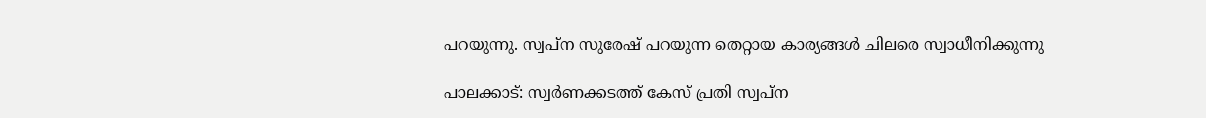പറയുന്നു. സ്വപ്ന സുരേഷ് പറയുന്ന തെറ്റായ കാര്യങ്ങൾ ചിലരെ സ്വാധീനിക്കുന്നു

പാലക്കാട്: സ്വർണക്കടത്ത് കേസ് പ്രതി സ്വപ്ന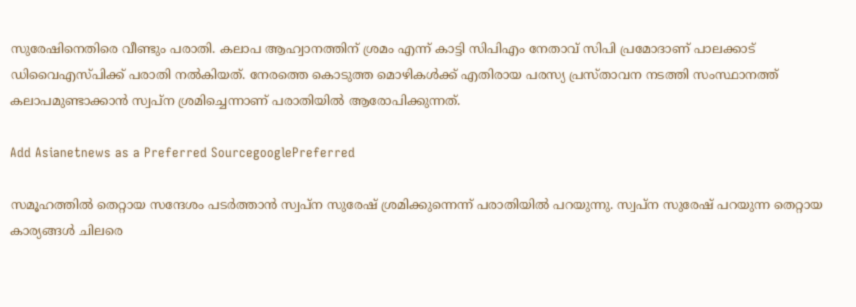സുരേഷിനെതിരെ വീണ്ടും പരാതി. കലാപ ആഹ്വാനത്തിന് ശ്രമം എന്ന് കാട്ടി സിപിഎം നേതാവ് സിപി പ്രമോദാണ് പാലക്കാട് ഡിവൈഎസ്‌പിക്ക് പരാതി നൽകിയത്. നേരത്തെ കൊടുത്ത മൊഴികൾക്ക് എതിരായ പരസ്യ പ്രസ്താവന നടത്തി സംസ്ഥാനത്ത് കലാപമുണ്ടാക്കാൻ സ്വപ്ന ശ്രമിച്ചെന്നാണ് പരാതിയിൽ ആരോപിക്കുന്നത്.

Add Asianetnews as a Preferred SourcegooglePreferred

സമൂഹത്തിൽ തെറ്റായ സന്ദേശം പടർത്താൻ സ്വപ്ന സുരേഷ് ശ്രമിക്കുന്നെന്ന് പരാതിയിൽ പറയുന്നു. സ്വപ്ന സുരേഷ് പറയുന്ന തെറ്റായ കാര്യങ്ങൾ ചിലരെ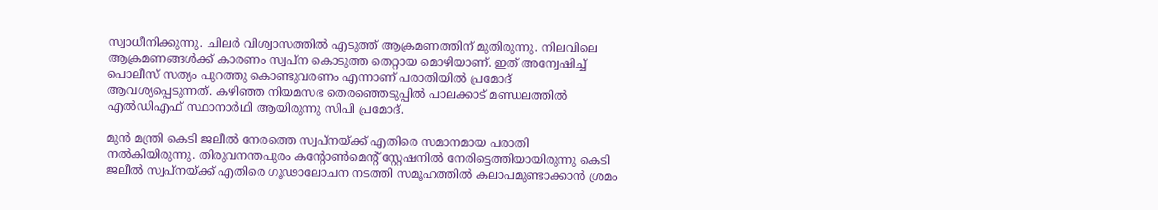സ്വാധീനിക്കുന്നു. ചിലർ വിശ്വാസത്തിൽ എടുത്ത് ആക്രമണത്തിന് മുതിരുന്നു. നിലവിലെ ആക്രമണങ്ങൾക്ക് കാരണം സ്വപ്ന കൊടുത്ത തെറ്റായ മൊഴിയാണ്. ഇത് അന്വേഷിച്ച് പൊലീസ് സത്യം പുറത്തു കൊണ്ടുവരണം എന്നാണ് പരാതിയിൽ പ്രമോദ് ആവശ്യപ്പെടുന്നത്. കഴിഞ്ഞ നിയമസഭ തെരഞ്ഞെടുപ്പിൽ പാലക്കാട്‌ മണ്ഡലത്തിൽ എൽഡിഎഫ് സ്ഥാനാർഥി ആയിരുന്നു സിപി പ്രമോദ്.

മുൻ മന്ത്രി കെടി ജലീൽ നേരത്തെ സ്വപ്നയ്ക്ക് എതിരെ സമാനമായ പരാതി നൽകിയിരുന്നു. തിരുവനന്തപുരം കന്റോൺമെന്റ് സ്റ്റേഷനിൽ നേരിട്ടെത്തിയായിരുന്നു കെടി ജലീൽ സ്വപ്നയ്ക്ക് എതിരെ ഗൂഢാലോചന നടത്തി സമൂഹത്തിൽ കലാപമുണ്ടാക്കാൻ ശ്രമം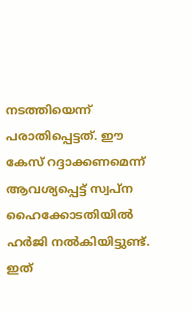നടത്തിയെന്ന് പരാതിപ്പെട്ടത്. ഈ കേസ് റദ്ദാക്കണമെന്ന് ആവശ്യപ്പെട്ട് സ്വപ്ന ഹൈക്കോടതിയിൽ ഹർജി നൽകിയിട്ടുണ്ട്. ഇത്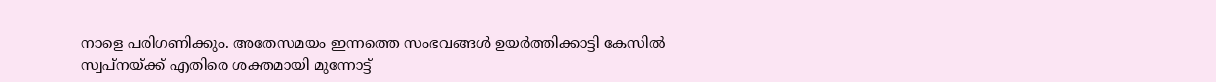നാളെ പരിഗണിക്കും. അതേസമയം ഇന്നത്തെ സംഭവങ്ങൾ ഉയർത്തിക്കാട്ടി കേസിൽ സ്വപ്നയ്ക്ക് എതിരെ ശക്തമായി മുന്നോട്ട്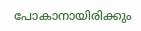പോകാനായിരിക്കും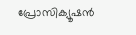പ്രോസിക്യൂഷൻ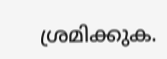ശ്രമിക്കുക.